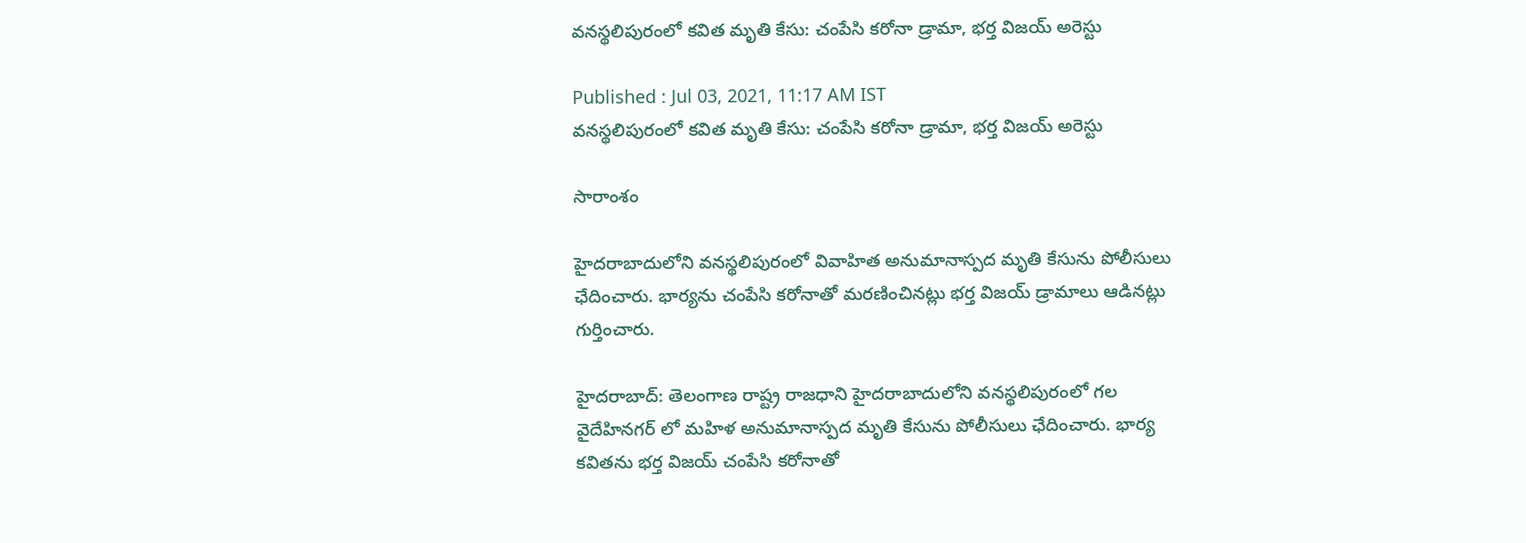వనస్థలిపురంలో కవిత మృతి కేసు: చంపేసి కరోనా డ్రామా, భర్త విజయ్ అరెస్టు

Published : Jul 03, 2021, 11:17 AM IST
వనస్థలిపురంలో కవిత మృతి కేసు: చంపేసి కరోనా డ్రామా, భర్త విజయ్ అరెస్టు

సారాంశం

హైదరాబాదులోని వనస్థలిపురంలో వివాహిత అనుమానాస్పద మృతి కేసును పోలీసులు ఛేదించారు. భార్యను చంపేసి కరోనాతో మరణించినట్లు భర్త విజయ్ డ్రామాలు ఆడినట్లు గుర్తించారు.

హైదరాబాద్: తెలంగాణ రాష్ట్ర రాజధాని హైదరాబాదులోని వనస్థలిపురంలో గల వైదేహినగర్ లో మహిళ అనుమానాస్పద మృతి కేసును పోలీసులు ఛేదించారు. భార్య కవితను భర్త విజయ్ చంపేసి కరోనాతో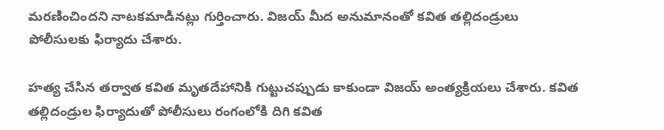మరణించిందని నాటకమాడినట్లు గుర్తించారు. విజయ్ మీద అనుమానంతో కవిత తల్లిదండ్రులు పోలీసులకు ఫిర్యాదు చేశారు.

హత్య చేసిన తర్వాత కవిత మృతదేహానికి గుట్టుచప్పుడు కాకుండా విజయ్ అంత్యక్రియలు చేశారు. కవిత తల్లిదండ్రుల ఫిర్యాదుతో పోలీసులు రంగంలోకి దిగి కవిత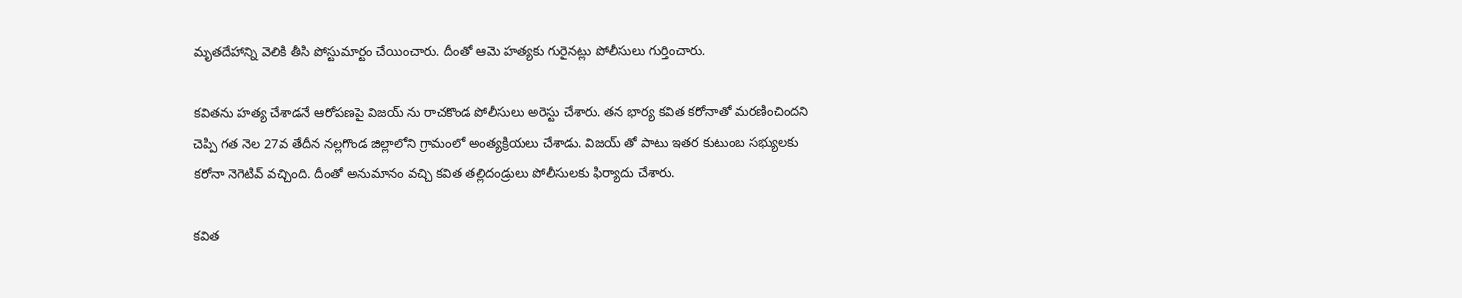మృతదేహాన్ని వెలికి తీసి పోస్టుమార్టం చేయించారు. దీంతో ఆమె హత్యకు గురైనట్లు పోలీసులు గుర్తించారు.

కవితను హత్య చేశాడనే ఆరోపణపై విజయ్ ను రాచకొండ పోలీసులు అరెస్టు చేశారు. తన భార్య కవిత కరోనాతో మరణించిందని చెప్పి గత నెల 27వ తేదీన నల్లగొండ జిల్లాలోని గ్రామంలో అంత్యక్రియలు చేశాడు. విజయ్ తో పాటు ఇతర కుటుంబ సభ్యులకు కరోనా నెగెటివ్ వచ్చింది. దీంతో అనుమానం వచ్చి కవిత తల్లిదండ్రులు పోలీసులకు ఫిర్యాదు చేశారు.

కవిత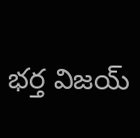భర్త విజయ్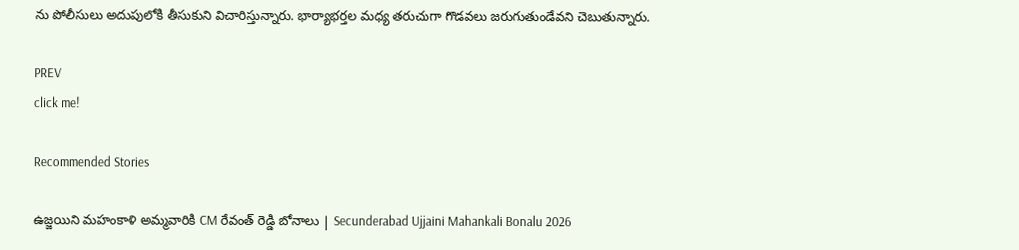ను పోలీసులు అదుపులోకి తీసుకుని విచారిస్తున్నారు. భార్యాభర్తల మధ్య తరుచుగా గొడవలు జరుగుతుండేవని చెబుతున్నారు.

PREV
click me!

Recommended Stories

ఉజ్జయిని మహంకాళి అమ్మవారికి CM రేవంత్ రెడ్డి బోనాలు | Secunderabad Ujjaini Mahankali Bonalu 2026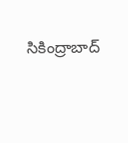సికింద్రాబాద్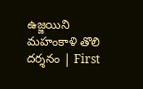ఉజ్జయిని మహంకాళి తొలి దర్శనం | First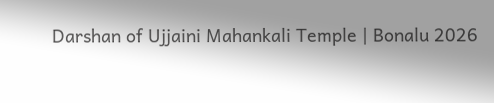Darshan of Ujjaini Mahankali Temple | Bonalu 2026